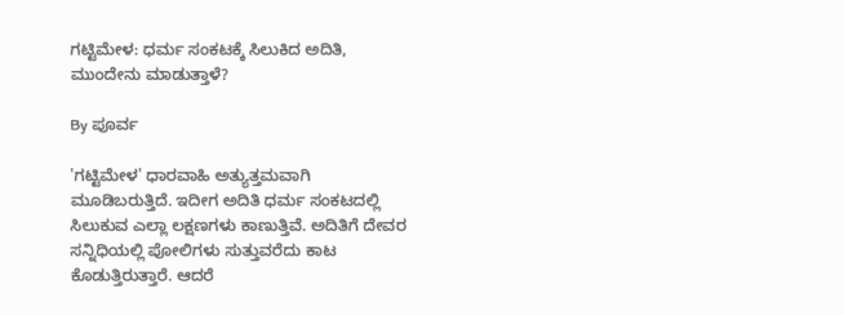ಗಟ್ಟಿಮೇಳ: ಧರ್ಮ ಸಂಕಟಕ್ಕೆ ಸಿಲುಕಿದ ಅದಿತಿ, ಮುಂದೇನು ಮಾಡುತ್ತಾಳೆ?

By ಪೂರ್ವ

'ಗಟ್ಟಿಮೇಳ' ಧಾರವಾಹಿ ಅತ್ಯುತ್ತಮವಾಗಿ ಮೂಡಿಬರುತ್ತಿದೆ. ಇದೀಗ ಅದಿತಿ ಧರ್ಮ ಸಂಕಟದಲ್ಲಿ ಸಿಲುಕುವ ಎಲ್ಲಾ ಲಕ್ಷಣಗಳು ಕಾಣುತ್ತಿವೆ. ಅದಿತಿಗೆ ದೇವರ ಸನ್ನಿಧಿಯಲ್ಲಿ ಪೋಲಿಗಳು ಸುತ್ತುವರೆದು ಕಾಟ ಕೊಡುತ್ತಿರುತ್ತಾರೆ. ಆದರೆ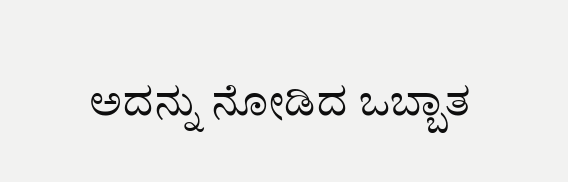ಅದನ್ನು ನೋಡಿದ ಒಬ್ಬಾತ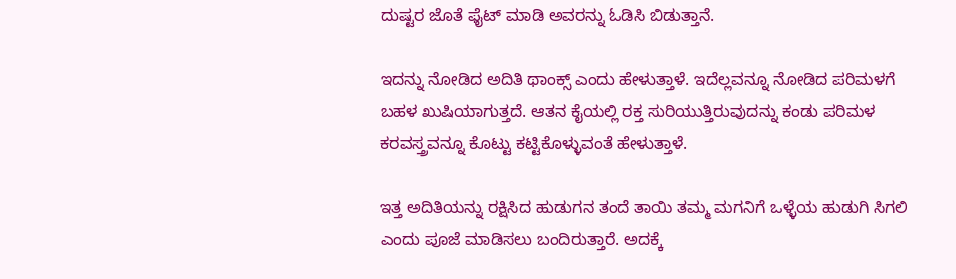ದುಷ್ಟರ ಜೊತೆ ಫೈಟ್ ಮಾಡಿ ಅವರನ್ನು ಓಡಿಸಿ ಬಿಡುತ್ತಾನೆ.

ಇದನ್ನು ನೋಡಿದ ಅದಿತಿ ಥಾಂಕ್ಸ್ ಎಂದು ಹೇಳುತ್ತಾಳೆ. ಇದೆಲ್ಲವನ್ನೂ ನೋಡಿದ ಪರಿಮಳಗೆ ಬಹಳ ಖುಷಿಯಾಗುತ್ತದೆ. ಆತನ ಕೈಯಲ್ಲಿ ರಕ್ತ ಸುರಿಯುತ್ತಿರುವುದನ್ನು ಕಂಡು ಪರಿಮಳ ಕರವಸ್ತ್ರವನ್ನೂ ಕೊಟ್ಟು ಕಟ್ಟಿಕೊಳ್ಳುವಂತೆ ಹೇಳುತ್ತಾಳೆ.

ಇತ್ತ ಅದಿತಿಯನ್ನು ರಕ್ಷಿಸಿದ ಹುಡುಗನ ತಂದೆ ತಾಯಿ ತಮ್ಮ ಮಗನಿಗೆ ಒಳ್ಳೆಯ ಹುಡುಗಿ ಸಿಗಲಿ ಎಂದು ಪೂಜೆ ಮಾಡಿಸಲು ಬಂದಿರುತ್ತಾರೆ. ಅದಕ್ಕೆ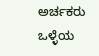ಅರ್ಚಕರು ಒಳ್ಳೆಯ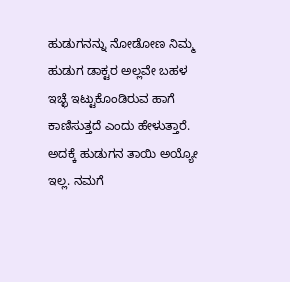ಹುಡುಗನನ್ನು ನೋಡೋಣ ನಿಮ್ಮ ಹುಡುಗ ಡಾಕ್ಟರ ಅಲ್ಲವೇ ಬಹಳ ಇಚ್ಛೆ ಇಟ್ಟುಕೊಂಡಿರುವ ಹಾಗೆ ಕಾಣಿಸುತ್ತದೆ ಎಂದು ಹೇಳುತ್ತಾರೆ. ಅದಕ್ಕೆ ಹುಡುಗನ ತಾಯಿ ಅಯ್ಯೋ ಇಲ್ಲ. ನಮಗೆ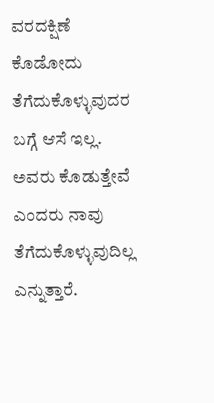ವರದಕ್ಷಿಣೆ ಕೊಡೋದು ತೆಗೆದುಕೊಳ್ಳುವುದರ ಬಗ್ಗೆ ಆಸೆ ಇಲ್ಲ. ಅವರು ಕೊಡುತ್ತೇವೆ ಎಂದರು ನಾವು ತೆಗೆದುಕೊಳ್ಳುವುದಿಲ್ಲ ಎನ್ನುತ್ತಾರೆ.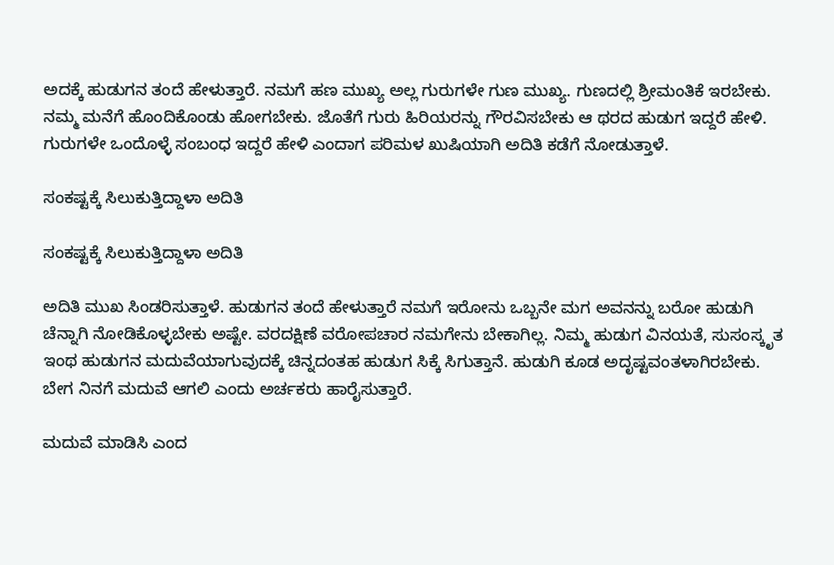ಅದಕ್ಕೆ ಹುಡುಗನ ತಂದೆ ಹೇಳುತ್ತಾರೆ. ನಮಗೆ ಹಣ ಮುಖ್ಯ ಅಲ್ಲ ಗುರುಗಳೇ ಗುಣ ಮುಖ್ಯ. ಗುಣದಲ್ಲಿ ಶ್ರೀಮಂತಿಕೆ ಇರಬೇಕು. ನಮ್ಮ ಮನೆಗೆ ಹೊಂದಿಕೊಂಡು ಹೋಗಬೇಕು. ಜೊತೆಗೆ ಗುರು ಹಿರಿಯರನ್ನು ಗೌರವಿಸಬೇಕು ಆ ಥರದ ಹುಡುಗ ಇದ್ದರೆ ಹೇಳಿ. ಗುರುಗಳೇ ಒಂದೊಳ್ಳೆ ಸಂಬಂಧ ಇದ್ದರೆ ಹೇಳಿ ಎಂದಾಗ ಪರಿಮಳ ಖುಷಿಯಾಗಿ ಅದಿತಿ ಕಡೆಗೆ ನೋಡುತ್ತಾಳೆ.

ಸಂಕಷ್ಟಕ್ಕೆ ಸಿಲುಕುತ್ತಿದ್ದಾಳಾ ಅದಿತಿ

ಸಂಕಷ್ಟಕ್ಕೆ ಸಿಲುಕುತ್ತಿದ್ದಾಳಾ ಅದಿತಿ

ಅದಿತಿ ಮುಖ ಸಿಂಡರಿಸುತ್ತಾಳೆ. ಹುಡುಗನ ತಂದೆ ಹೇಳುತ್ತಾರೆ ನಮಗೆ ಇರೋನು ಒಬ್ಬನೇ ಮಗ ಅವನನ್ನು ಬರೋ ಹುಡುಗಿ ಚೆನ್ನಾಗಿ ನೋಡಿಕೊಳ್ಳಬೇಕು ಅಷ್ಟೇ. ವರದಕ್ಷಿಣೆ ವರೋಪಚಾರ ನಮಗೇನು ಬೇಕಾಗಿಲ್ಲ. ನಿಮ್ಮ ಹುಡುಗ ವಿನಯತೆ, ಸುಸಂಸ್ಕೃತ ಇಂಥ ಹುಡುಗನ ಮದುವೆಯಾಗುವುದಕ್ಕೆ ಚಿನ್ನದಂತಹ ಹುಡುಗ ಸಿಕ್ಕೆ ಸಿಗುತ್ತಾನೆ. ಹುಡುಗಿ ಕೂಡ ಅದೃಷ್ಟವಂತಳಾಗಿರಬೇಕು. ಬೇಗ ನಿನಗೆ ಮದುವೆ ಆಗಲಿ ಎಂದು ಅರ್ಚಕರು ಹಾರೈಸುತ್ತಾರೆ.

ಮದುವೆ ಮಾಡಿಸಿ ಎಂದ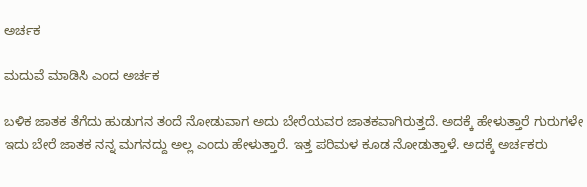ಅರ್ಚಕ

ಮದುವೆ ಮಾಡಿಸಿ ಎಂದ ಅರ್ಚಕ

ಬಳಿಕ ಜಾತಕ ತೆಗೆದು ಹುಡುಗನ ತಂದೆ ನೋಡುವಾಗ ಅದು ಬೇರೆಯವರ ಜಾತಕವಾಗಿರುತ್ತದೆ. ಅದಕ್ಕೆ ಹೇಳುತ್ತಾರೆ ಗುರುಗಳೇ ಇದು ಬೇರೆ ಜಾತಕ ನನ್ನ ಮಗನದ್ದು ಅಲ್ಲ ಎಂದು ಹೇಳುತ್ತಾರೆ. ಇತ್ತ ಪರಿಮಳ ಕೂಡ ನೋಡುತ್ತಾಳೆ. ಅದಕ್ಕೆ ಅರ್ಚಕರು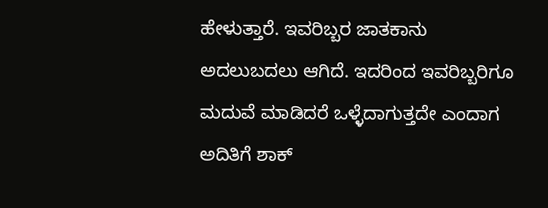ಹೇಳುತ್ತಾರೆ. ಇವರಿಬ್ಬರ ಜಾತಕಾನು ಅದಲುಬದಲು ಆಗಿದೆ. ಇದರಿಂದ ಇವರಿಬ್ಬರಿಗೂ ಮದುವೆ ಮಾಡಿದರೆ ಒಳ್ಳೆದಾಗುತ್ತದೇ ಎಂದಾಗ ಅದಿತಿಗೆ ಶಾಕ್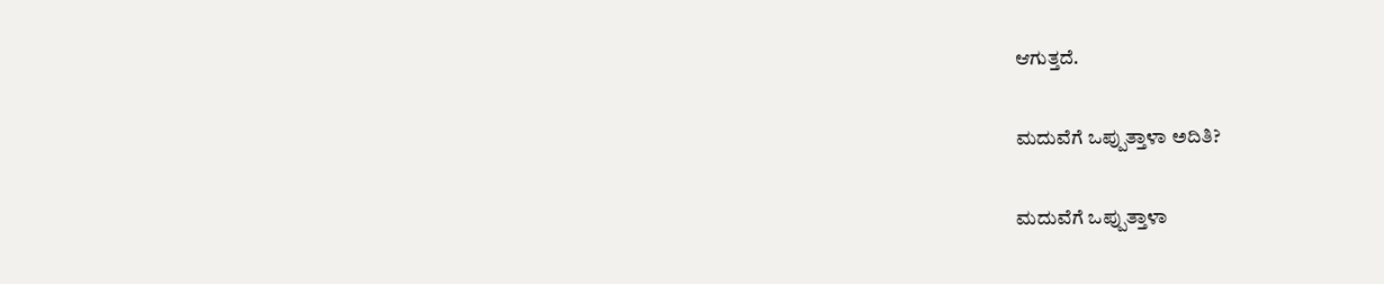ಆಗುತ್ತದೆ.

ಮದುವೆಗೆ ಒಪ್ಪುತ್ತಾಳಾ ಅದಿತಿ?

ಮದುವೆಗೆ ಒಪ್ಪುತ್ತಾಳಾ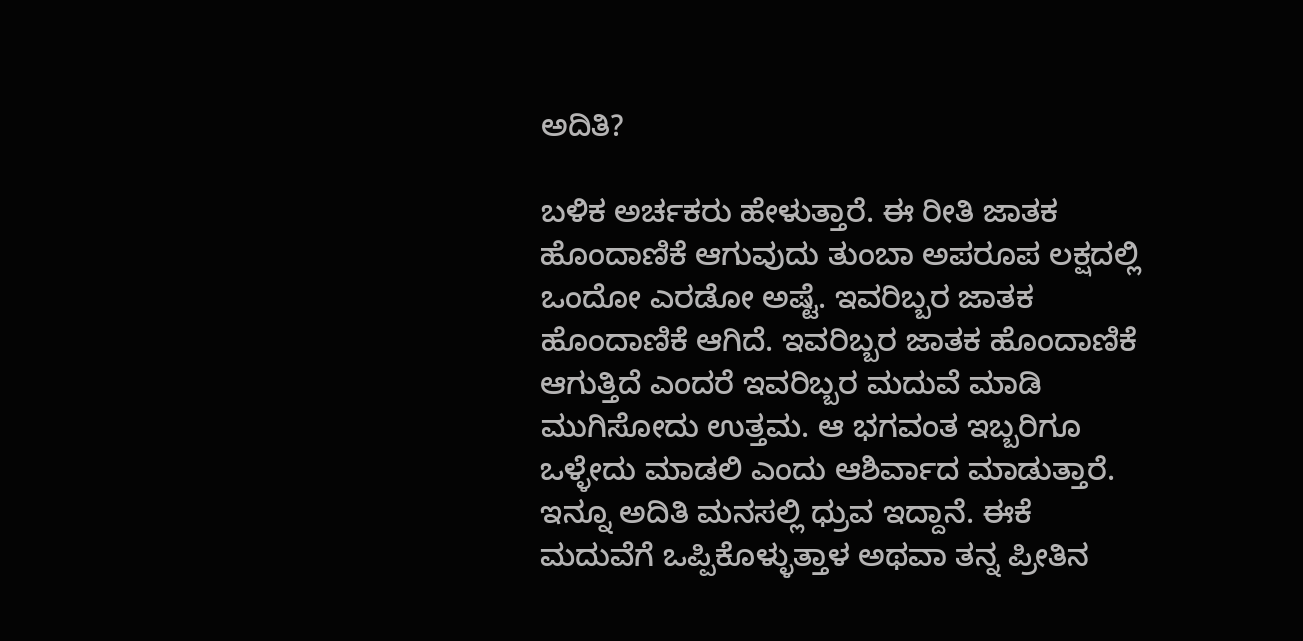ಅದಿತಿ?

ಬಳಿಕ ಅರ್ಚಕರು ಹೇಳುತ್ತಾರೆ. ಈ ರೀತಿ ಜಾತಕ ಹೊಂದಾಣಿಕೆ ಆಗುವುದು ತುಂಬಾ ಅಪರೂಪ ಲಕ್ಷದಲ್ಲಿ ಒಂದೋ ಎರಡೋ ಅಷ್ಟೆ. ಇವರಿಬ್ಬರ ಜಾತಕ ಹೊಂದಾಣಿಕೆ ಆಗಿದೆ. ಇವರಿಬ್ಬರ ಜಾತಕ ಹೊಂದಾಣಿಕೆ ಆಗುತ್ತಿದೆ ಎಂದರೆ ಇವರಿಬ್ಬರ ಮದುವೆ ಮಾಡಿ ಮುಗಿಸೋದು ಉತ್ತಮ. ಆ ಭಗವಂತ ಇಬ್ಬರಿಗೂ ಒಳ್ಳೇದು ಮಾಡಲಿ ಎಂದು ಆಶಿರ್ವಾದ ಮಾಡುತ್ತಾರೆ. ಇನ್ನೂ ಅದಿತಿ ಮನಸಲ್ಲಿ ಧ್ರುವ ಇದ್ದಾನೆ. ಈಕೆ ಮದುವೆಗೆ ಒಪ್ಪಿಕೊಳ್ಳುತ್ತಾಳ ಅಥವಾ ತನ್ನ ಪ್ರೀತಿನ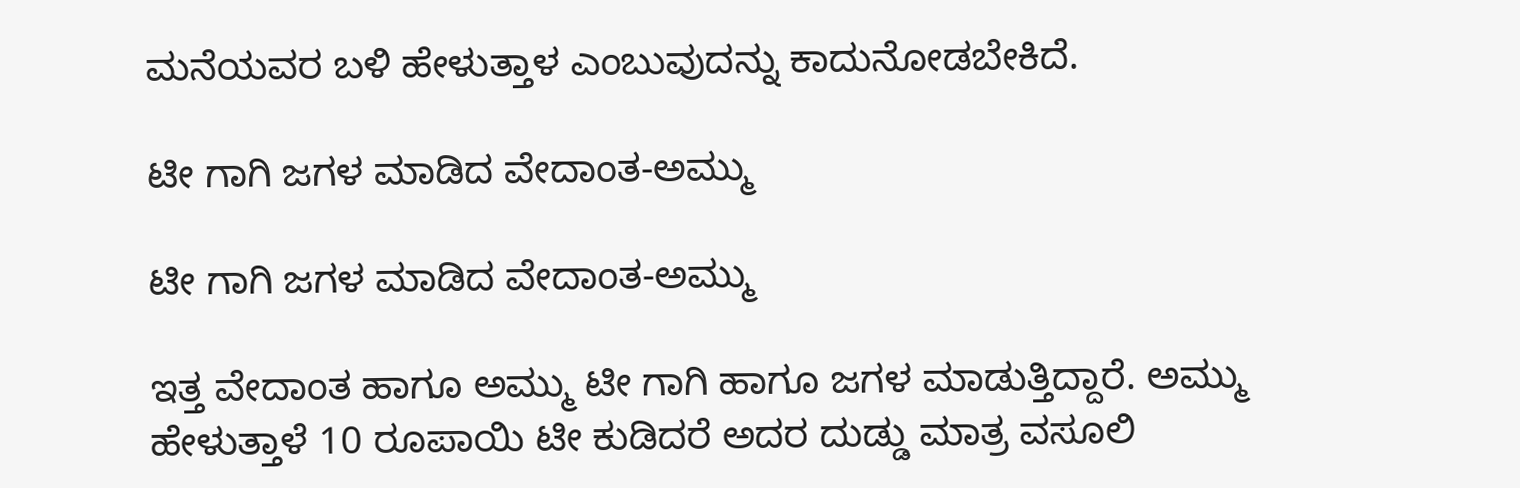ಮನೆಯವರ ಬಳಿ ಹೇಳುತ್ತಾಳ ಎಂಬುವುದನ್ನು ಕಾದುನೋಡಬೇಕಿದೆ.

ಟೀ ಗಾಗಿ ಜಗಳ ಮಾಡಿದ ವೇದಾಂತ-ಅಮ್ಮು

ಟೀ ಗಾಗಿ ಜಗಳ ಮಾಡಿದ ವೇದಾಂತ-ಅಮ್ಮು

ಇತ್ತ ವೇದಾಂತ ಹಾಗೂ ಅಮ್ಮು ಟೀ ಗಾಗಿ ಹಾಗೂ ಜಗಳ ಮಾಡುತ್ತಿದ್ದಾರೆ. ಅಮ್ಮು ಹೇಳುತ್ತಾಳೆ 10 ರೂಪಾಯಿ ಟೀ ಕುಡಿದರೆ ಅದರ ದುಡ್ಡು ಮಾತ್ರ ವಸೂಲಿ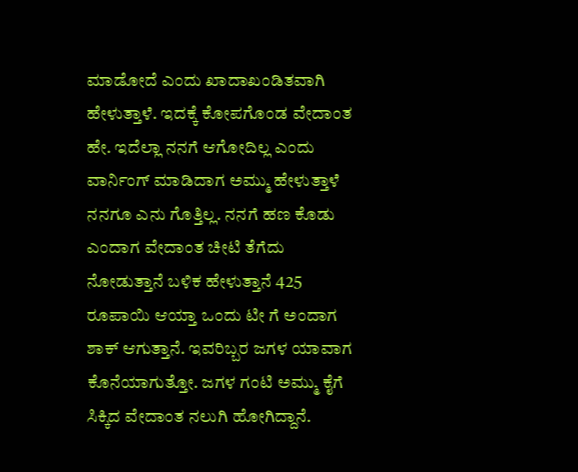ಮಾಡೋದೆ ಎಂದು ಖಾದಾಖಂಡಿತವಾಗಿ ಹೇಳುತ್ತಾಳೆ. ಇದಕ್ಕೆ ಕೋಪಗೊಂಡ ವೇದಾಂತ ಹೇ. ಇದೆಲ್ಲಾ ನನಗೆ ಆಗೋದಿಲ್ಲ ಎಂದು ವಾರ್ನಿಂಗ್ ಮಾಡಿದಾಗ ಅಮ್ಮು ಹೇಳುತ್ತಾಳೆ ನನಗೂ ಎನು ಗೊತ್ತಿಲ್ಲ. ನನಗೆ ಹಣ ಕೊಡು ಎಂದಾಗ ವೇದಾಂತ ಚೀಟಿ ತೆಗೆದು ನೋಡುತ್ತಾನೆ ಬಳಿಕ ಹೇಳುತ್ತಾನೆ 425 ರೂಪಾಯಿ ಆಯ್ತಾ ಒಂದು ಟೀ ಗೆ ಅಂದಾಗ ಶಾಕ್ ಆಗುತ್ತಾನೆ. ಇವರಿಬ್ಬರ ಜಗಳ ಯಾವಾಗ ಕೊನೆಯಾಗುತ್ತೋ. ಜಗಳ ಗಂಟಿ ಅಮ್ಮು ಕೈಗೆ ಸಿಕ್ಕಿದ ವೇದಾಂತ ನಲುಗಿ ಹೋಗಿದ್ದಾನೆ.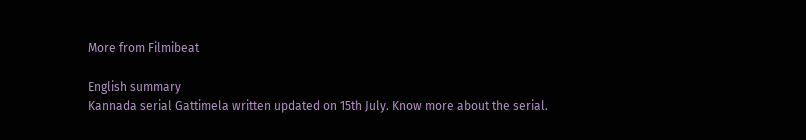More from Filmibeat

English summary
Kannada serial Gattimela written updated on 15th July. Know more about the serial.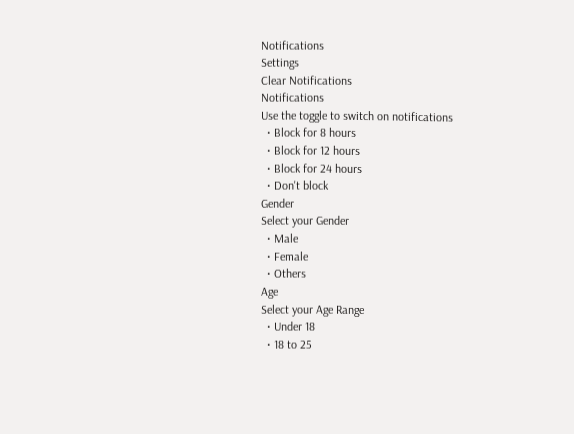Notifications
Settings
Clear Notifications
Notifications
Use the toggle to switch on notifications
  • Block for 8 hours
  • Block for 12 hours
  • Block for 24 hours
  • Don't block
Gender
Select your Gender
  • Male
  • Female
  • Others
Age
Select your Age Range
  • Under 18
  • 18 to 25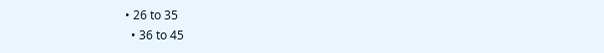• 26 to 35
  • 36 to 45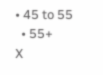• 45 to 55
  • 55+
X